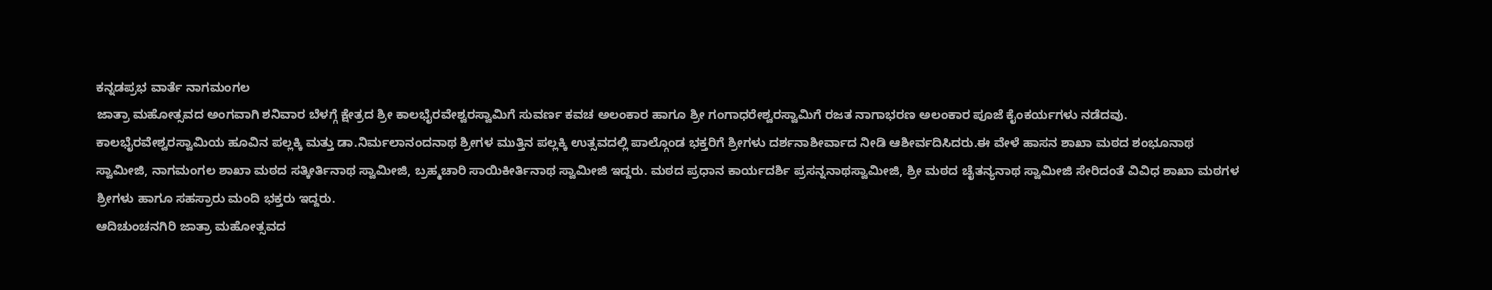ಕನ್ನಡಪ್ರಭ ವಾರ್ತೆ ನಾಗಮಂಗಲ
ಜಾತ್ರಾ ಮಹೋತ್ಸವದ ಅಂಗವಾಗಿ ಶನಿವಾರ ಬೆಳಗ್ಗೆ ಕ್ಷೇತ್ರದ ಶ್ರೀ ಕಾಲಭೈರವೇಶ್ವರಸ್ವಾಮಿಗೆ ಸುವರ್ಣ ಕವಚ ಅಲಂಕಾರ ಹಾಗೂ ಶ್ರೀ ಗಂಗಾಧರೇಶ್ವರಸ್ವಾಮಿಗೆ ರಜತ ನಾಗಾಭರಣ ಅಲಂಕಾರ ಪೂಜೆ ಕೈಂಕರ್ಯಗಳು ನಡೆದವು.
ಕಾಲಭೈರವೇಶ್ವರಸ್ವಾಮಿಯ ಹೂವಿನ ಪಲ್ಲಕ್ಕಿ ಮತ್ತು ಡಾ.ನಿರ್ಮಲಾನಂದನಾಥ ಶ್ರೀಗಳ ಮುತ್ತಿನ ಪಲ್ಲಕ್ಕಿ ಉತ್ಸವದಲ್ಲಿ ಪಾಲ್ಗೊಂಡ ಭಕ್ತರಿಗೆ ಶ್ರೀಗಳು ದರ್ಶನಾಶೀರ್ವಾದ ನೀಡಿ ಆಶೀರ್ವದಿಸಿದರು.ಈ ವೇಳೆ ಹಾಸನ ಶಾಖಾ ಮಠದ ಶಂಭೂನಾಥ ಸ್ವಾಮೀಜಿ, ನಾಗಮಂಗಲ ಶಾಖಾ ಮಠದ ಸತ್ಕೀರ್ತಿನಾಥ ಸ್ವಾಮೀಜಿ, ಬ್ರಹ್ಮಚಾರಿ ಸಾಯಿಕೀರ್ತಿನಾಥ ಸ್ವಾಮೀಜಿ ಇದ್ದರು. ಮಠದ ಪ್ರಧಾನ ಕಾರ್ಯದರ್ಶಿ ಪ್ರಸನ್ನನಾಥಸ್ವಾಮೀಜಿ, ಶ್ರೀ ಮಠದ ಚೈತನ್ಯನಾಥ ಸ್ವಾಮೀಜಿ ಸೇರಿದಂತೆ ವಿವಿಧ ಶಾಖಾ ಮಠಗಳ ಶ್ರೀಗಳು ಹಾಗೂ ಸಹಸ್ರಾರು ಮಂದಿ ಭಕ್ತರು ಇದ್ದರು.
ಆದಿಚುಂಚನಗಿರಿ ಜಾತ್ರಾ ಮಹೋತ್ಸವದ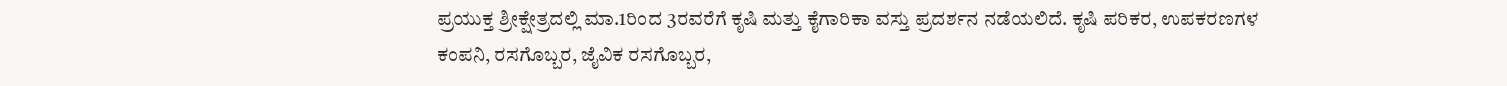ಪ್ರಯುಕ್ತ ಶ್ರೀಕ್ಷೇತ್ರದಲ್ಲಿ ಮಾ.1ರಿಂದ 3ರವರೆಗೆ ಕೃಷಿ ಮತ್ತು ಕೈಗಾರಿಕಾ ವಸ್ತು ಪ್ರದರ್ಶನ ನಡೆಯಲಿದೆ. ಕೃಷಿ ಪರಿಕರ, ಉಪಕರಣಗಳ ಕಂಪನಿ, ರಸಗೊಬ್ಬರ, ಜೈವಿಕ ರಸಗೊಬ್ಬರ,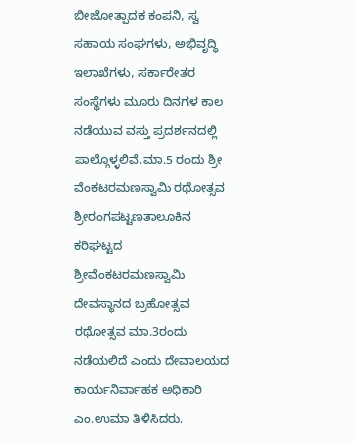ಬೀಜೋತ್ಪಾದಕ ಕಂಪನಿ, ಸ್ವ ಸಹಾಯ ಸಂಘಗಳು, ಅಭಿವೃದ್ಧಿ ಇಲಾಖೆಗಳು, ಸರ್ಕಾರೇತರ ಸಂಸ್ಥೆಗಳು ಮೂರು ದಿನಗಳ ಕಾಲ ನಡೆಯುವ ವಸ್ತು ಪ್ರದರ್ಶನದಲ್ಲಿ ಪಾಲ್ಗೊಳ್ಳಲಿವೆ.ಮಾ.5 ರಂದು ಶ್ರೀ ವೆಂಕಟರಮಣಸ್ವಾಮಿ ರಥೋತ್ಸವ
ಶ್ರೀರಂಗಪಟ್ಟಣತಾಲೂಕಿನ ಕರಿಘಟ್ಟದ ಶ್ರೀವೆಂಕಟರಮಣಸ್ವಾಮಿ ದೇವಸ್ಥಾನದ ಬ್ರಹೋತ್ಸವ ರಥೋತ್ಸವ ಮಾ.3ರಂದು ನಡೆಯಲಿದೆ ಎಂದು ದೇವಾಲಯದ ಕಾರ್ಯನಿರ್ವಾಹಕ ಅಧಿಕಾರಿ ಎಂ.ಉಮಾ ತಿಳಿಸಿದರು.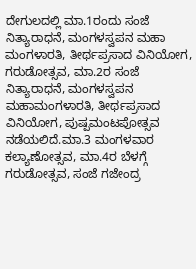ದೇಗುಲದಲ್ಲಿ ಮಾ.1ರಂದು ಸಂಜೆ ನಿತ್ಯಾರಾಧನೆ, ಮಂಗಳಸ್ವಪನ ಮಹಾ ಮಂಗಳಾರತಿ, ತೀರ್ಥಪ್ರಸಾದ ವಿನಿಯೋಗ, ಗರುಡೋತ್ಸವ, ಮಾ.2ರ ಸಂಜೆ ನಿತ್ಯಾರಾಧನೆ, ಮಂಗಳಸ್ವಪನ ಮಹಾಮಂಗಳಾರತಿ, ತೀರ್ಥಪ್ರಸಾದ ವಿನಿಯೋಗ, ಪುಷ್ಪಮಂಟಪೋತ್ಸವ ನಡೆಯಲಿದೆ.ಮಾ.3 ಮಂಗಳವಾರ ಕಲ್ಯಾಣೋತ್ಸವ, ಮಾ.4ರ ಬೆಳಗ್ಗೆ ಗರುಡೋತ್ಸವ, ಸಂಜೆ ಗಜೇಂದ್ರ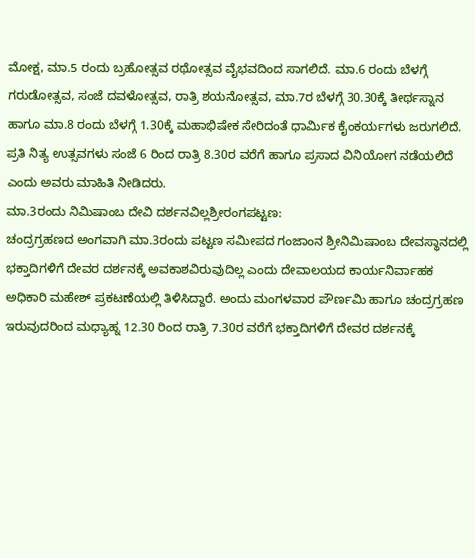ಮೋಕ್ಷ, ಮಾ.5 ರಂದು ಬ್ರಹೋತ್ಸವ ರಥೋತ್ಸವ ವೈಭವದಿಂದ ಸಾಗಲಿದೆ. ಮಾ.6 ರಂದು ಬೆಳಗ್ಗೆ ಗರುಡೋತ್ಸವ, ಸಂಜೆ ದವಳೋತ್ಸವ, ರಾತ್ರಿ ಶಯನೋತ್ಸವ, ಮಾ.7ರ ಬೆಳಗ್ಗೆ 30.30ಕ್ಕೆ ತೀರ್ಥಸ್ನಾನ ಹಾಗೂ ಮಾ.8 ರಂದು ಬೆಳಗ್ಗೆ 1.30ಕ್ಕೆ ಮಹಾಭಿಷೇಕ ಸೇರಿದಂತೆ ಧಾರ್ಮಿಕ ಕೈಂಕರ್ಯಗಳು ಜರುಗಲಿದೆ. ಪ್ರತಿ ನಿತ್ಯ ಉತ್ಸವಗಳು ಸಂಜೆ 6 ರಿಂದ ರಾತ್ರಿ 8.30ರ ವರೆಗೆ ಹಾಗೂ ಪ್ರಸಾದ ವಿನಿಯೋಗ ನಡೆಯಲಿದೆ ಎಂದು ಅವರು ಮಾಹಿತಿ ನೀಡಿದರು.
ಮಾ.3ರಂದು ನಿಮಿಷಾಂಬ ದೇವಿ ದರ್ಶನವಿಲ್ಲಶ್ರೀರಂಗಪಟ್ಟಣ:
ಚಂದ್ರಗ್ರಹಣದ ಅಂಗವಾಗಿ ಮಾ.3ರಂದು ಪಟ್ಟಣ ಸಮೀಪದ ಗಂಜಾಂನ ಶ್ರೀನಿಮಿಷಾಂಬ ದೇವಸ್ಥಾನದಲ್ಲಿ ಭಕ್ತಾದಿಗಳಿಗೆ ದೇವರ ದರ್ಶನಕ್ಕೆ ಅವಕಾಶವಿರುವುದಿಲ್ಲ ಎಂದು ದೇವಾಲಯದ ಕಾರ್ಯನಿರ್ವಾಹಕ ಅಧಿಕಾರಿ ಮಹೇಶ್ ಪ್ರಕಟಣೆಯಲ್ಲಿ ತಿಳಿಸಿದ್ದಾರೆ. ಅಂದು ಮಂಗಳವಾರ ಪೌರ್ಣಮಿ ಹಾಗೂ ಚಂದ್ರಗ್ರಹಣ ಇರುವುದರಿಂದ ಮಧ್ಯಾಹ್ನ 12.30 ರಿಂದ ರಾತ್ರಿ 7.30ರ ವರೆಗೆ ಭಕ್ತಾದಿಗಳಿಗೆ ದೇವರ ದರ್ಶನಕ್ಕೆ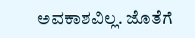ಅವಕಾಶವಿಲ್ಲ. ಜೊತೆಗೆ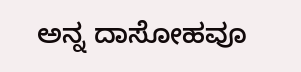ಅನ್ನ ದಾಸೋಹವೂ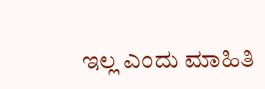ಇಲ್ಲ ಎಂದು ಮಾಹಿತಿ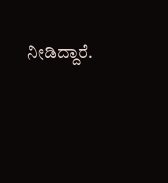ನೀಡಿದ್ದಾರೆ.